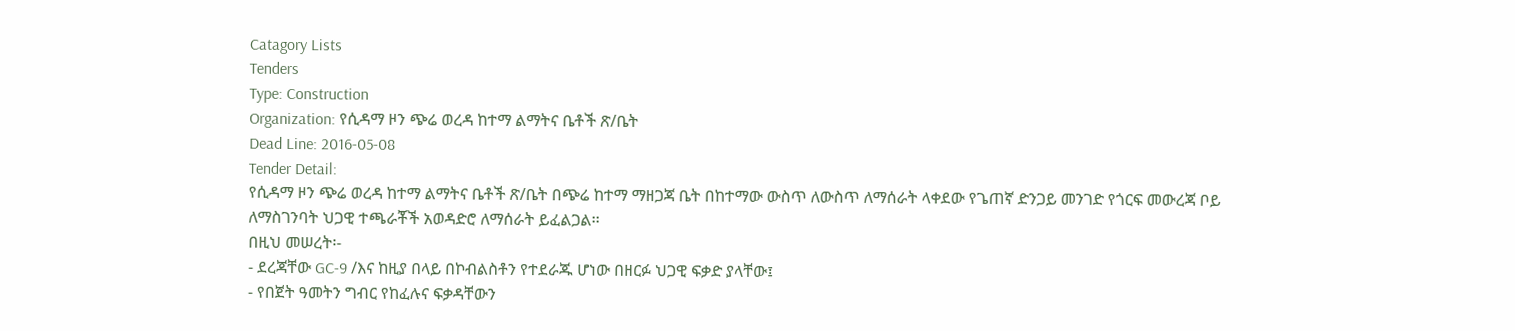Catagory Lists
Tenders
Type: Construction
Organization: የሲዳማ ዞን ጭሬ ወረዳ ከተማ ልማትና ቤቶች ጽ/ቤት
Dead Line: 2016-05-08
Tender Detail:
የሲዳማ ዞን ጭሬ ወረዳ ከተማ ልማትና ቤቶች ጽ/ቤት በጭሬ ከተማ ማዘጋጃ ቤት በከተማው ውስጥ ለውስጥ ለማሰራት ላቀደው የጌጠኛ ድንጋይ መንገድ የጎርፍ መውረጃ ቦይ ለማስገንባት ህጋዊ ተጫራቾች አወዳድሮ ለማሰራት ይፈልጋል፡፡
በዚህ መሠረት፡-
- ደረጃቸው GC-9 /እና ከዚያ በላይ በኮብልስቶን የተደራጁ ሆነው በዘርፉ ህጋዊ ፍቃድ ያላቸው፤
- የበጀት ዓመትን ግብር የከፈሉና ፍቃዳቸውን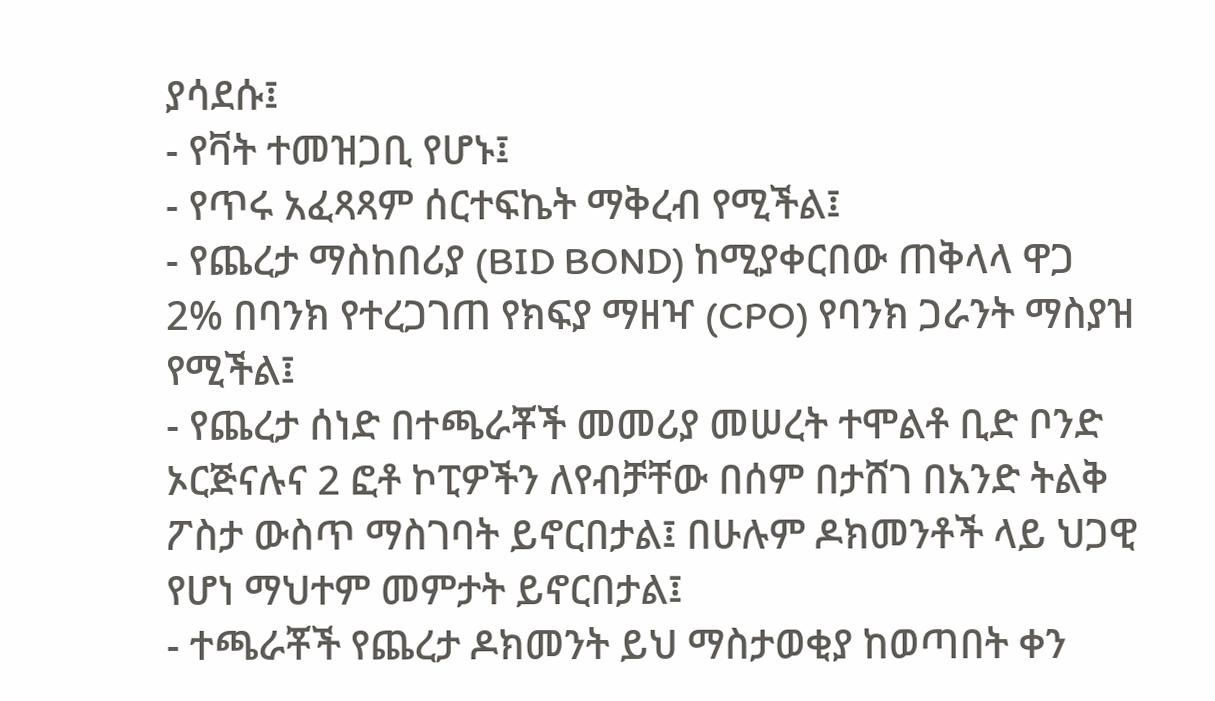ያሳደሱ፤
- የቫት ተመዝጋቢ የሆኑ፤
- የጥሩ አፈጻጻም ሰርተፍኬት ማቅረብ የሚችል፤
- የጨረታ ማስከበሪያ (BID BOND) ከሚያቀርበው ጠቅላላ ዋጋ 2% በባንክ የተረጋገጠ የክፍያ ማዘዣ (CPO) የባንክ ጋራንት ማስያዝ የሚችል፤
- የጨረታ ሰነድ በተጫራቾች መመሪያ መሠረት ተሞልቶ ቢድ ቦንድ ኦርጅናሉና 2 ፎቶ ኮፒዎችን ለየብቻቸው በሰም በታሸገ በአንድ ትልቅ ፖስታ ውስጥ ማስገባት ይኖርበታል፤ በሁሉም ዶክመንቶች ላይ ህጋዊ የሆነ ማህተም መምታት ይኖርበታል፤
- ተጫራቾች የጨረታ ዶክመንት ይህ ማስታወቂያ ከወጣበት ቀን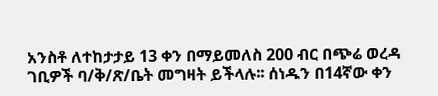አንስቶ ለተከታታይ 13 ቀን በማይመለስ 200 ብር በጭሬ ወረዳ ገቢዎች ባ/ቅ/ጽ/ቤት መግዛት ይችላሉ፡፡ ሰነዱን በ14ኛው ቀን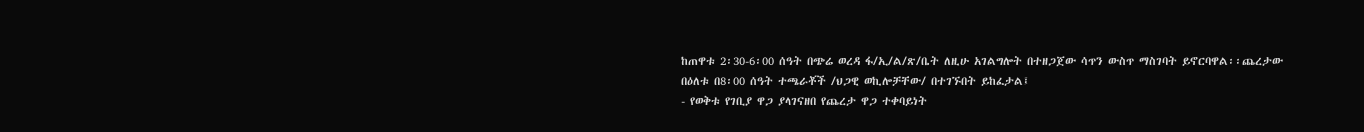ከጠዋቱ 2፡30-6፡00 ሰዓት በጭሬ ወረዳ ፋ/ኢ/ል/ጽ/ቤት ለዚሁ አገልግሎት በተዘጋጀው ሳጥን ውስጥ ማስገባት ይኖርባዋል፡፡ጨረታው በዕለቱ በ8፡00 ሰዓት ተጫራቾች /ህጋዊ ወኪሎቻቸው/ በተገኙበት ይከፈታል፤
- የወቅቱ የገቢያ ዋጋ ያላገናዘበ የጨረታ ዋጋ ተቀባይነት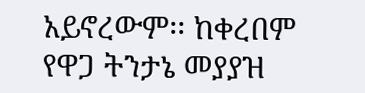አይኖረውም፡፡ ከቀረበም የዋጋ ትንታኔ መያያዝ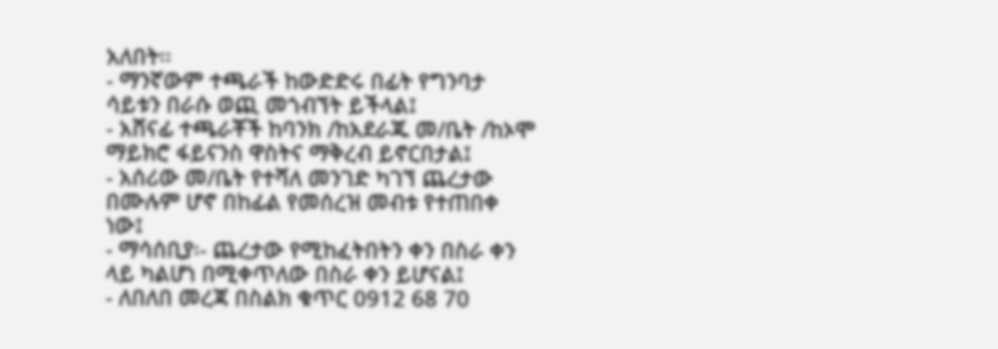አለበት፡፡
- ማንኛውም ተጫራች ከውድድሩ በፊት የግንባታ ሳይቱን በራሱ ወጪ መጎብኘት ይችላል፤
- አሸናፊ ተጫራቾች ከባንክ /ከአደራጁ መ/ቤት /ከኦሞ ማይክሮ ፋይናንስ ዋስትና ማቅረብ ይኖርበታል፤
- አሰሪው መ/ቤት የተሻለ መንገድ ካገኘ ጨረታው በሙሉም ሆኖ በከፊል የመሰረዝ መብቱ የተጠበቀ ነው፤
- ማሳሰቢያ፡- ጨረታው የሚከፈትበትን ቀን በስራ ቀን ላይ ካልሆነ በሚቀጥለው በስራ ቀን ይሆናል፤
- ለበለበ መረጃ በስልክ ቁጥር 0912 68 70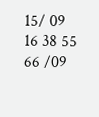15/ 09 16 38 55 66 /09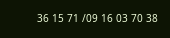36 15 71 /09 16 03 70 38